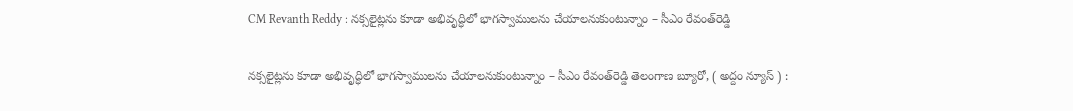CM Revanth Reddy : నక్సలైట్లను కూడా అభివృద్ధిలో భాగస్వాములను చేయాలనుకుంటున్నాం – సీఎం రేవంత్‌రెడ్డి

నక్సలైట్లను కూడా అభివృద్ధిలో భాగస్వాములను చేయాలనుకుంటున్నాం – సీఎం రేవంత్‌రెడ్డి తెలంగాణ బ్యూరో, ( అద్దం న్యూస్ ) :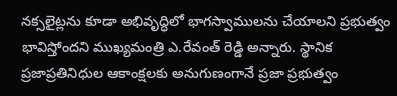నక్సలైట్లను కూడా అభివృద్ధిలో భాగస్వాములను చేయాలని ప్రభుత్వం భావిస్తోందని ముఖ్యమంత్రి ఎ.రేవంత్ రెడ్డి అన్నారు. స్థానిక ప్రజాప్రతినిధుల ఆకాంక్షలకు అనుగుణంగానే ప్రజా ప్రభుత్వం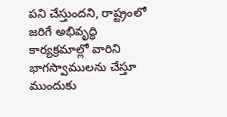పని చేస్తుందని, రాష్ట్రంలో జరిగే అభివృద్ధి కార్యక్రమాల్లో వారిని భాగస్వాములను చేస్తూ ముందుకు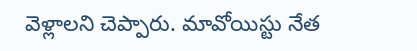వెళ్లాలని చెప్పారు. మావోయిస్టు నేత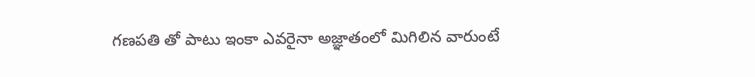గణపతి తో పాటు ఇంకా ఎవరైనా అజ్ఞాతంలో మిగిలిన వారుంటే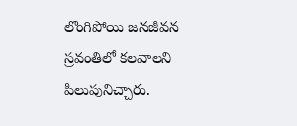లొంగిపోయి జనజీవన స్రవంతిలో కలవాలని పిలుపునిచ్చారు.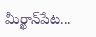మీర్ఖాన్‌పేట...